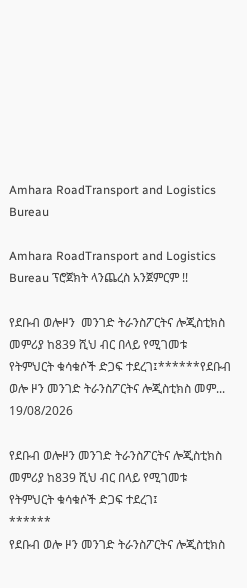Amhara RoadTransport and Logistics Bureau

Amhara RoadTransport and Logistics Bureau ፕሮጀክት ላንጨረስ አንጀምርም !!

የደቡብ ወሎዞን  መንገድ ትራንስፖርትና ሎጂስቲክስ መምሪያ ከ839 ሺህ ብር በላይ የሚገመቱ የትምህርት ቁሳቁሶች ድጋፍ ተደረገ፤******የደቡብ ወሎ ዞን መንገድ ትራንስፖርትና ሎጂስቲክስ መም...
19/08/2026

የደቡብ ወሎዞን መንገድ ትራንስፖርትና ሎጂስቲክስ መምሪያ ከ839 ሺህ ብር በላይ የሚገመቱ የትምህርት ቁሳቁሶች ድጋፍ ተደረገ፤
******
የደቡብ ወሎ ዞን መንገድ ትራንስፖርትና ሎጂስቲክስ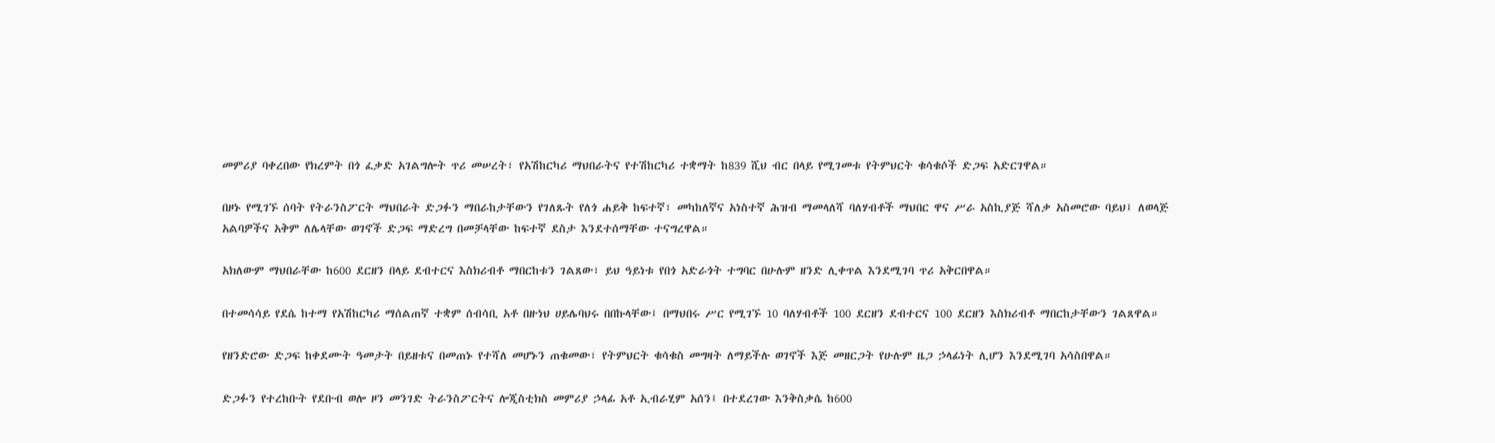መምሪያ ባቀረበው የክረምት በጎ ፈቃድ አገልግሎት ጥሪ መሠረት፣ የአሽከርካሪ ማህበራትና የተሽከርካሪ ተቋማት ከ839 ሺህ ብር በላይ የሚገመቱ የትምህርት ቁሳቁሶች ድጋፍ አድርገዋል።

በዞኑ የሚገኙ ሰባት የትራንስፖርት ማህበራት ድጋፉን ማበራከታቸውን የገለጹት የለጎ ሐይቅ ከፍተኛ፣ መካከለኛና አነስተኛ ሕዝብ ማመላለሻ ባለሃብቶች ማህበር ዋና ሥራ አስኪያጅ ሻለቃ አስመሮው ባይህ፤ ለወላጅ አልባዎችና አቅም ለሌላቸው ወገኖች ድጋፍ ማድረግ በመቻላቸው ከፍተኛ ደስታ እንደተሰማቸው ተናግረዋል።

አክለውም ማህበራቸው ከ600 ደርዘን በላይ ደብተርና እስክሪብቶ ማበርከቱን ገልጸው፣ ይህ ዓይነቱ የበጎ አድራጎት ተግባር በሁሉም ዘንድ ሊቀጥል እንደሚገባ ጥሪ አቅርበዋል።

በተመሳሳይ የደሴ ከተማ የአሽከርካሪ ማሰልጠኛ ተቋም ሰብሳቢ አቶ በዙነህ ሀይሌባህሩ በበኩላቸው፤ በማህበሩ ሥር የሚገኙ 10 ባለሃብቶች 100 ደርዘን ደብተርና 100 ደርዘን እስክሪብቶ ማበርከታቸውን ገልጸዋል።

የዘንድሮው ድጋፍ ከቀደሙት ዓመታት በይዘቱና በመጠኑ የተሻለ መሆኑን ጠቁመው፣ የትምህርት ቁሳቁስ መግዛት ለማይችሉ ወገኖች እጅ መዘርጋት የሁሉም ዜጋ ኃላፊነት ሊሆን እንደሚገባ አሳስበዋል።

ድጋፉን የተረከቡት የደቡብ ወሎ ዞን መንገድ ትራንስፖርትና ሎጂስቲክስ መምሪያ ኃላፊ አቶ ኢብራሂም አሰን፤ በተደረገው እንቅስቃሴ ከ600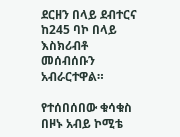ደርዘን በላይ ደብተርና ከ245 ባኮ በላይ እስክሪብቶ መሰብሰቡን አብራርተዋል።

የተሰበሰበው ቁሳቁስ በዞኑ አብይ ኮሚቴ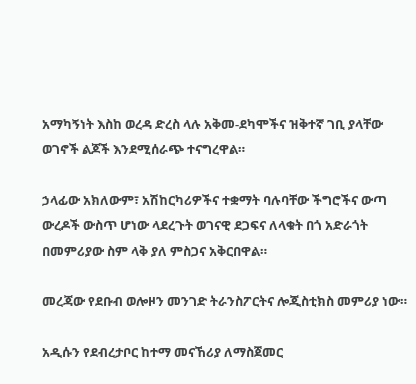አማካኝነት እስከ ወረዳ ድረስ ላሉ አቅመ-ደካሞችና ዝቅተኛ ገቢ ያላቸው ወገኖች ልጆች እንደሚሰራጭ ተናግረዋል።

ኃላፊው አክለውም፣ አሽከርካሪዎችና ተቋማት ባሉባቸው ችግሮችና ውጣ ውረዶች ውስጥ ሆነው ላደረጉት ወገናዊ ደጋፍና ለላቁት በጎ አድራጎት በመምሪያው ስም ላቅ ያለ ምስጋና አቅርበዋል።

መረጃው የደቡብ ወሎዞን መንገድ ትራንስፖርትና ሎጂስቲክስ መምሪያ ነው።

አዲሱን የደብረታቦር ከተማ መናኸሪያ ለማስጀመር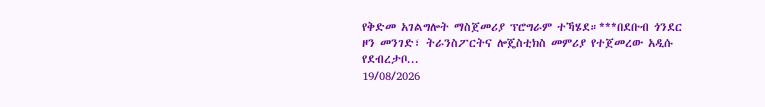የቅድመ አገልግሎት ማስጀመሪያ ፕሮግራም ተኻሄደ።***በደቡብ ጎንደር ዞን መንገድ፣ ትራንስፖርትና ሎጄስቲክስ መምሪያ የተጀመረው አዲሱ የደብረታቦ...
19/08/2026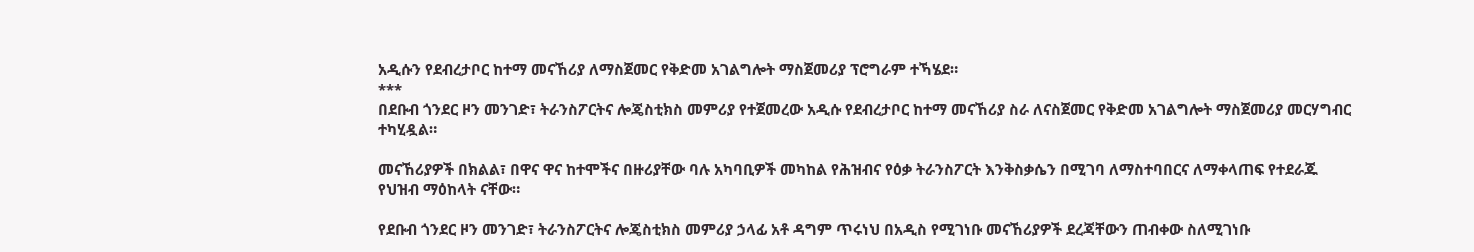አዲሱን የደብረታቦር ከተማ መናኸሪያ ለማስጀመር የቅድመ አገልግሎት ማስጀመሪያ ፕሮግራም ተኻሄደ።
***
በደቡብ ጎንደር ዞን መንገድ፣ ትራንስፖርትና ሎጄስቲክስ መምሪያ የተጀመረው አዲሱ የደብረታቦር ከተማ መናኸሪያ ስራ ለናስጀመር የቅድመ አገልግሎት ማስጀመሪያ መርሃግብር ተካሂዷል።

መናኸሪያዎች በክልል፣ በዋና ዋና ከተሞችና በዙሪያቸው ባሉ አካባቢዎች መካከል የሕዝብና የዕቃ ትራንስፖርት እንቅስቃሴን በሚገባ ለማስተባበርና ለማቀላጠፍ የተደራጁ የህዝብ ማዕከላት ናቸው።

የደቡብ ጎንደር ዞን መንገድ፣ ትራንስፖርትና ሎጄስቲክስ መምሪያ ኃላፊ አቶ ዳግም ጥሩነህ በአዲስ የሚገነቡ መናኸሪያዎች ደረጃቸውን ጠብቀው ስለሚገነቡ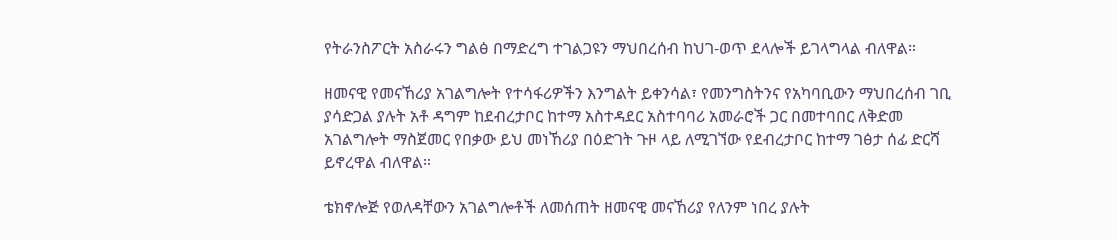የትራንስፖርት አስራሩን ግልፅ በማድረግ ተገልጋዩን ማህበረሰብ ከህገ-ወጥ ደላሎች ይገላግላል ብለዋል።

ዘመናዊ የመናኸሪያ አገልግሎት የተሳፋሪዎችን እንግልት ይቀንሳል፣ የመንግስትንና የአካባቢውን ማህበረሰብ ገቢ ያሳድጋል ያሉት አቶ ዳግም ከደብረታቦር ከተማ አስተዳደር አስተባባሪ አመራሮች ጋር በመተባበር ለቅድመ አገልግሎት ማስጀመር የበቃው ይህ መነኸሪያ በዕድገት ጉዞ ላይ ለሚገኘው የደብረታቦር ከተማ ገፅታ ሰፊ ድርሻ ይኖረዋል ብለዋል።

ቴክኖሎጅ የወለዳቸውን አገልግሎቶች ለመሰጠት ዘመናዊ መናኸሪያ የለንም ነበረ ያሉት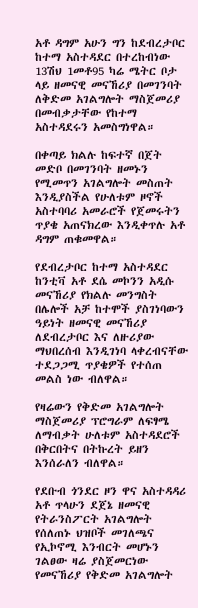አቶ ዳግም አሁን ግን ከደብረታቦር ከተማ አስተዳደር በተረከብነው 13ሽህ 1መቶ95 ካሬ ሜትር ቦታ ላይ ዘመናዊ መናኸሪያ በመገንባት ለቅድመ አገልግሎት ማስጀመሪያ በመብቃታቸው የከተማ አስተዳደሩን አመስግነዋል።

በቀጣይ ክልሉ ከፍተኛ በጀት መድቦ በመገንባት ዘመኑን የሚመጥን አገልግሎት መስጠት እንዲያስችል የሁለቱም ዞኖች አስተባባሪ አመራሮች የጀመሩትን ጥያቄ አጠናክረው እንዲቀጥሉ አቶ ዳግም ጠቁመዋል።

የደብረታቦር ከተማ አስተዳደር ከንቲቫ አቶ ደሴ መኮንን አዲሱ መናኸሪያ የክልሉ መንግስት በሌሎች አቻ ከተሞች ያስገነባውን ዓይነት ዘመናዊ መናኸሪያ ለደብረታቦር እና ለዙሪያው ማህበረሰብ እንዲገነባ ላቀረብናቸው ተደጋጋሚ ጥያቄዎች የተሰጠ መልስ ነው ብለዋል።

የዛሬውን የቅድመ አገልግሎት ማስጀመሪያ ፕሮግራም ለፍፃሜ ለማብቃት ሁለቱም አስተዳደሮች በቅርበትና በትኩረት ይዘን እንሰራለን ብለዋል።

የደቡብ ጎንደር ዞን ዋና አስተዳዳሪ አቶ ጥላሁን ደጀኔ ዘመናዊ የትራንስፖርት አገልግሎት የሰለጠኑ ህዝቦች መገለጫና የኢኮኖሚ እንብርት መሆኑን ገልፀው ዛሬ ያስጀመርነው የመናኸሪያ የቅድመ አገልግሎት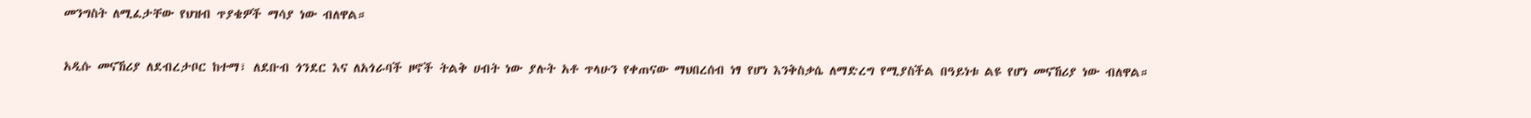መንግስት ለሚፈታቸው የህዝብ ጥያቄዎች ማሳያ ነው ብለዋል።

አዲሱ መናኸሪያ ለደብረታቦር ከተማ፣ ለደቡብ ጎንደር እና ለአጎራባች ዞኖች ትልቅ ሀብት ነው ያሉት አቶ ጥላሁን የቀጠናው ማህበረሰብ ነፃ የሆነ እንቅስቃሴ ለማድረግ የሚያስችል በዓይነቱ ልዩ የሆነ መናኸሪያ ነው ብለዋል።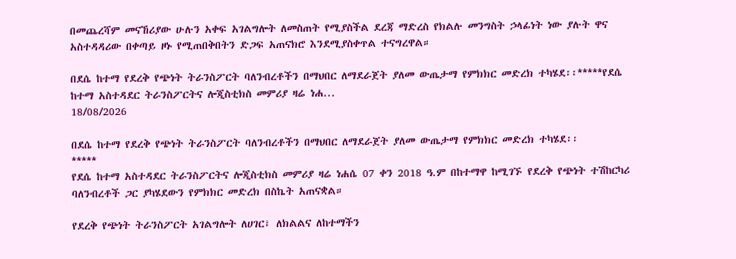በመጨረሻም መናኸሪያው ሁሉን አቀፍ አገልግሎት ለመስጠት የሚያስችል ደረጃ ማድረስ የክልሉ መንግስት ኃላፊነት ነው ያሉት ዋና አስተዳዳሪው በቀጣይ ዞኑ የሚጠበቅበትን ድጋፍ አጠናክሮ እንደሚያስቀጥል ተናግረዋል።

በደሴ ከተማ የደረቅ የጭነት ትራንስፖርት ባለንብረቶችን በማህበር ለማደራጀት ያለመ ውጤታማ የምክክር መድረክ ተካሄደ፡፡*****የደሴ ከተማ አስተዳደር ትራንስፖርትና ሎጂስቲክስ መምሪያ ዛሬ ነሐ...
18/08/2026

በደሴ ከተማ የደረቅ የጭነት ትራንስፖርት ባለንብረቶችን በማህበር ለማደራጀት ያለመ ውጤታማ የምክክር መድረክ ተካሄደ፡፡
*****
የደሴ ከተማ አስተዳደር ትራንስፖርትና ሎጂስቲክስ መምሪያ ዛሬ ነሐሴ 07 ቀን 2018 ዓ.ም በከተማዋ ከሚገኙ የደረቅ የጭነት ተሽከርካሪ ባለንብረቶች ጋር ያካሄደውን የምክክር መድረክ በስኬት አጠናቋል።

የደረቅ የጭነት ትራንስፖርት አገልግሎት ለሀገር፣ ለክልልና ለከተማችን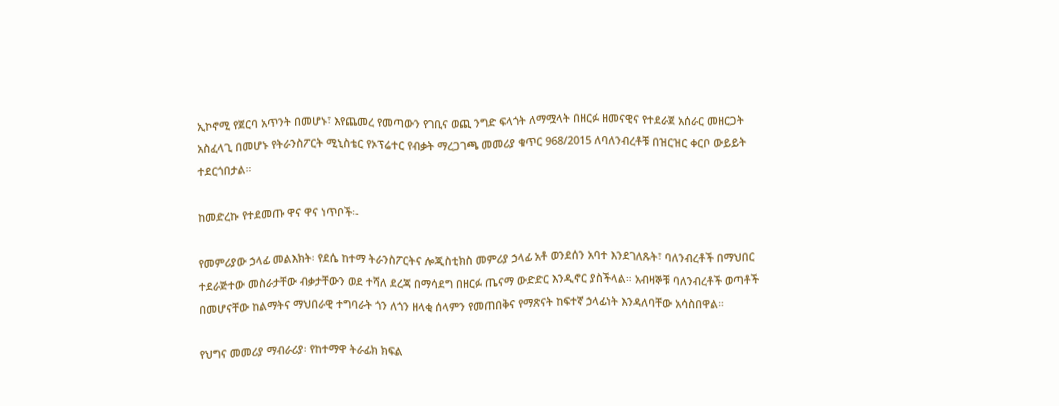ኢኮኖሚ የጀርባ አጥንት በመሆኑ፣ እየጨመረ የመጣውን የገቢና ወጪ ንግድ ፍላጎት ለማሟላት በዘርፉ ዘመናዊና የተደራጀ አሰራር መዘርጋት አስፈላጊ በመሆኑ የትራንስፖርት ሚኒስቴር የኦፕሬተር የብቃት ማረጋገጫ መመሪያ ቁጥር 968/2015 ለባለንብረቶቹ በዝርዝር ቀርቦ ውይይት ተደርጎበታል።

ከመድረኩ የተደመጡ ዋና ዋና ነጥቦች፡-

የመምሪያው ኃላፊ መልእክት፡ የደሴ ከተማ ትራንስፖርትና ሎጂስቲክስ መምሪያ ኃላፊ አቶ ወንደሰን አባተ እንደገለጹት፣ ባለንብረቶች በማህበር ተደራጅተው መስራታቸው ብቃታቸውን ወደ ተሻለ ደረጃ በማሳደግ በዘርፉ ጤናማ ውድድር እንዲኖር ያስችላል። አብዛኞቹ ባለንብረቶች ወጣቶች በመሆናቸው ከልማትና ማህበራዊ ተግባራት ጎን ለጎን ዘላቂ ሰላምን የመጠበቅና የማጽናት ከፍተኛ ኃላፊነት እንዳለባቸው አሳስበዋል።

የህግና መመሪያ ማብራሪያ፡ የከተማዋ ትራፊክ ክፍል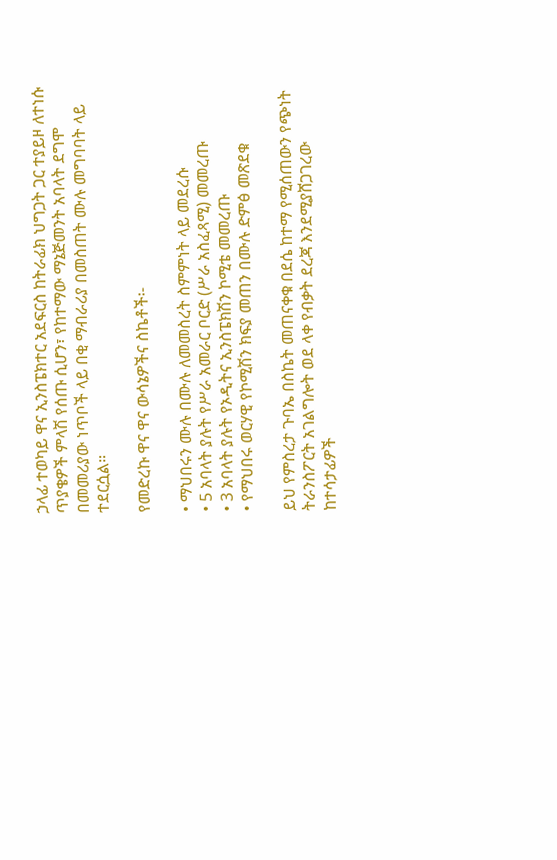ኃላፊ ተወካይ ዋና ኢንስፔክተር አደፍርስ ከትራፊክ ህግጋት ጋር ተያይዞ ለተነሱ ጥያቄዎች ምላሽ የሰጡ ሲሆን፣ የከተማው ማኔጅመንት አባላት ደግሞ በመመሪያው ነጥቦች ላይ በቂ ማብራሪያ በመስጠት ሙሉ መግባባት ላይ ተደርሷል።

የመድረኩ ዋና ዋና ውሳኔዎችና ስኬቶች፡-

• ማህበሩን ሙሉ በሙሉ ለመመስረት ስምምነት ላይ መደረሱ
• 5 አባላት ያሉት የሥራ አመራር ቦርድ (ሥራ አስፈጻሚ) መመረጡ
• 3 አባላት ያሉት የኦዲትና ኢንስፔክሽን ኮሚቴ መመረጡ
• የማህበሩ ወርሃዊ የኮሚሽን ክፍያ መጠን በሙሉ ድምፅ መጽደቁ

ይህ የምስረታ ጉባኤ በስኬት መጠናቀቁ በደሴ ከተማ የሚሰጠውን የጭነት ትራንስፖርት አገልግሎት ወደ ላቀ የብቃት ደረጃ እንደሚያሸጋገረው ከተሳታፊዎች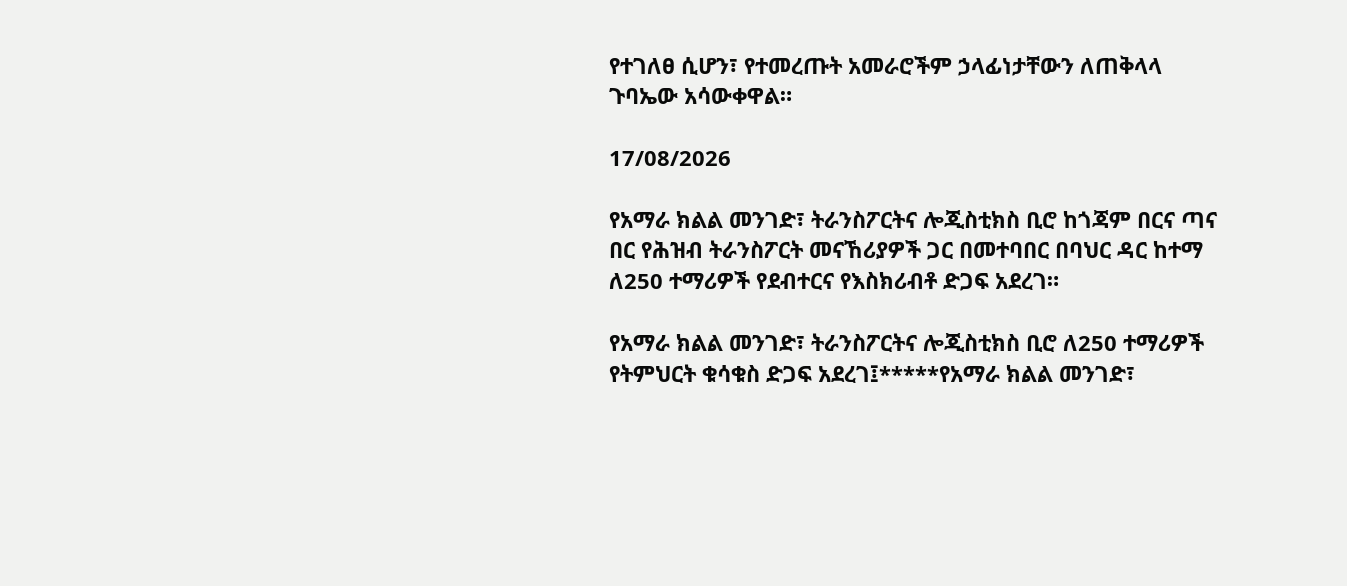የተገለፀ ሲሆን፣ የተመረጡት አመራሮችም ኃላፊነታቸውን ለጠቅላላ ጉባኤው አሳውቀዋል።

17/08/2026

የአማራ ክልል መንገድ፣ ትራንስፖርትና ሎጂስቲክስ ቢሮ ከጎጃም በርና ጣና በር የሕዝብ ትራንስፖርት መናኸሪያዎች ጋር በመተባበር በባህር ዳር ከተማ ለ250 ተማሪዎች የደብተርና የእስክሪብቶ ድጋፍ አደረገ።

የአማራ ክልል መንገድ፣ ትራንስፖርትና ሎጂስቲክስ ቢሮ ለ250 ተማሪዎች የትምህርት ቁሳቁስ ድጋፍ አደረገ፤*****የአማራ ክልል መንገድ፣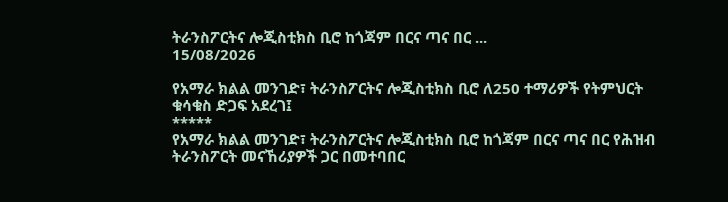ትራንስፖርትና ሎጂስቲክስ ቢሮ ከጎጃም በርና ጣና በር ...
15/08/2026

የአማራ ክልል መንገድ፣ ትራንስፖርትና ሎጂስቲክስ ቢሮ ለ250 ተማሪዎች የትምህርት ቁሳቁስ ድጋፍ አደረገ፤
*****
የአማራ ክልል መንገድ፣ ትራንስፖርትና ሎጂስቲክስ ቢሮ ከጎጃም በርና ጣና በር የሕዝብ ትራንስፖርት መናኸሪያዎች ጋር በመተባበር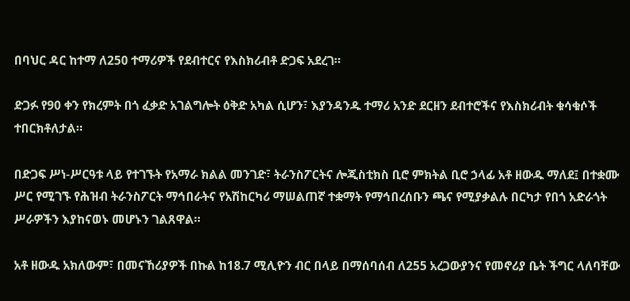በባህር ዳር ከተማ ለ250 ተማሪዎች የደብተርና የእስክሪብቶ ድጋፍ አደረገ።

ድጋፉ የ90 ቀን የክረምት በጎ ፈቃድ አገልግሎት ዕቅድ አካል ሲሆን፣ እያንዳንዱ ተማሪ አንድ ደርዘን ደብተሮችና የእስክሪብት ቁሳቁሶች ተበርክቶለታል።

በድጋፍ ሥነ-ሥርዓቱ ላይ የተገኙት የአማራ ክልል መንገድ፣ ትራንስፖርትና ሎጂስቲክስ ቢሮ ምክትል ቢሮ ኃላፊ አቶ ዘውዱ ማለደ፤ በተቋሙ ሥር የሚገኙ የሕዝብ ትራንስፖርት ማኅበራትና የአሽከርካሪ ማሠልጠኛ ተቋማት የማኅበረሰቡን ጫና የሚያቃልሉ በርካታ የበጎ አድራጎት ሥራዎችን እያከናወኑ መሆኑን ገልጸዋል።

አቶ ዘውዱ አክለውም፣ በመናኸሪያዎች በኩል ከ18.7 ሚሊዮን ብር በላይ በማሰባሰብ ለ255 አረጋውያንና የመኖሪያ ቤት ችግር ላለባቸው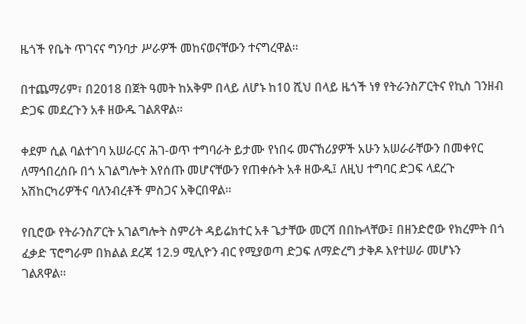ዜጎች የቤት ጥገናና ግንባታ ሥራዎች መከናወናቸውን ተናግረዋል።

በተጨማሪም፣ በ2018 በጀት ዓመት ከአቅም በላይ ለሆኑ ከ10 ሺህ በላይ ዜጎች ነፃ የትራንስፖርትና የኪስ ገንዘብ ድጋፍ መደረጉን አቶ ዘውዱ ገልጸዋል።

ቀደም ሲል ባልተገባ አሠራርና ሕገ-ወጥ ተግባራት ይታሙ የነበሩ መናኸሪያዎች አሁን አሠራራቸውን በመቀየር ለማኅበረሰቡ በጎ አገልግሎት እየሰጡ መሆናቸውን የጠቀሱት አቶ ዘውዱ፤ ለዚህ ተግባር ድጋፍ ላደረጉ አሽከርካሪዎችና ባለንብረቶች ምስጋና አቅርበዋል።

የቢሮው የትራንስፖርት አገልግሎት ስምሪት ዳይሬክተር አቶ ጌታቸው መርሻ በበኩላቸው፤ በዘንድሮው የክረምት በጎ ፈቃድ ፕሮግራም በክልል ደረጃ 12.9 ሚሊዮን ብር የሚያወጣ ድጋፍ ለማድረግ ታቅዶ እየተሠራ መሆኑን ገልጸዋል።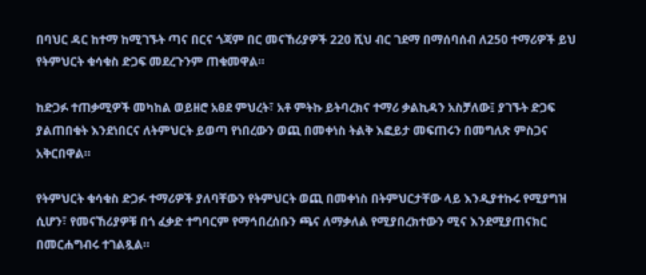በባህር ዳር ከተማ ከሚገኙት ጣና በርና ጎጃም በር መናኸሪያዎች 220 ሺህ ብር ገደማ በማሰባሰብ ለ250 ተማሪዎች ይህ የትምህርት ቁሳቁስ ድጋፍ መደረጉንም ጠቁመዋል።

ከድጋፉ ተጠቃሚዎች መካከል ወይዘሮ አፀደ ምህረት፣ አቶ ምትኩ ይትባረክና ተማሪ ቃልኪዳን አስቻለው፤ ያገኙት ድጋፍ ያልጠበቁት እንደነበርና ለትምህርት ይወጣ የነበረውን ወጪ በመቀነስ ትልቅ እፎይታ መፍጠሩን በመግለጽ ምስጋና አቅርበዋል።

የትምህርት ቁሳቁስ ድጋፉ ተማሪዎች ያለባቸውን የትምህርት ወጪ በመቀነስ በትምህርታቸው ላይ እንዲያተኩሩ የሚያግዝ ሲሆን፣ የመናኸሪያዎቹ በጎ ፈቃድ ተግባርም የማኅበረሰቡን ጫና ለማቃለል የሚያበረክተውን ሚና እንደሚያጠናክር በመርሐግብሩ ተገልጿል።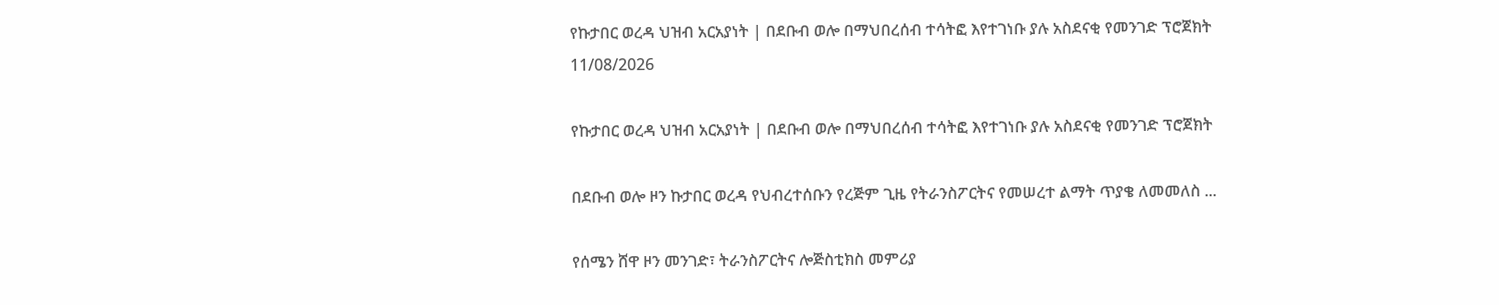የኩታበር ወረዳ ህዝብ አርአያነት | በደቡብ ወሎ በማህበረሰብ ተሳትፎ እየተገነቡ ያሉ አስደናቂ የመንገድ ፕሮጀክት
11/08/2026

የኩታበር ወረዳ ህዝብ አርአያነት | በደቡብ ወሎ በማህበረሰብ ተሳትፎ እየተገነቡ ያሉ አስደናቂ የመንገድ ፕሮጀክት

በደቡብ ወሎ ዞን ኩታበር ወረዳ የህብረተሰቡን የረጅም ጊዜ የትራንስፖርትና የመሠረተ ልማት ጥያቄ ለመመለስ ...

የሰሜን ሸዋ ዞን መንገድ፣ ትራንስፖርትና ሎጅስቲክስ መምሪያ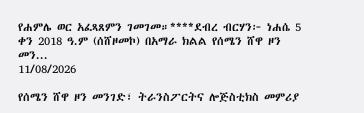የሐምሌ ወር አፈጻጸምን ገመገመ።****ደብረ ብርሃን፦ ነሐሴ 5 ቀን 2018 ዓ.ም (ሰሸዞመኮ) በአማራ ክልል የሰሜን ሸዋ ዞን መን...
11/08/2026

የሰሜን ሸዋ ዞን መንገድ፣ ትራንስፖርትና ሎጅስቲክስ መምሪያ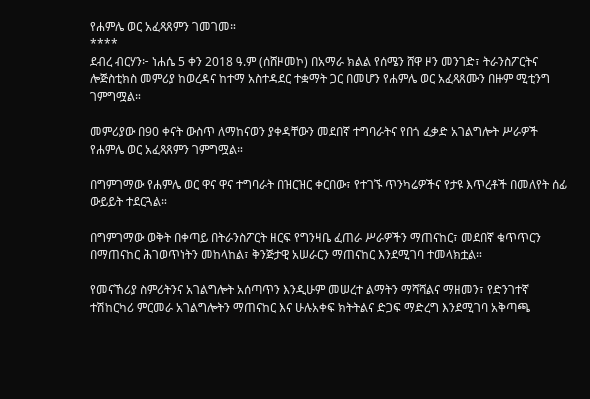የሐምሌ ወር አፈጻጸምን ገመገመ።
****
ደብረ ብርሃን፦ ነሐሴ 5 ቀን 2018 ዓ.ም (ሰሸዞመኮ) በአማራ ክልል የሰሜን ሸዋ ዞን መንገድ፣ ትራንስፖርትና ሎጅስቲክስ መምሪያ ከወረዳና ከተማ አስተዳደር ተቋማት ጋር በመሆን የሐምሌ ወር አፈጻጸሙን በዙም ሚቲንግ ገምግሟል።

መምሪያው በ90 ቀናት ውስጥ ለማከናወን ያቀዳቸውን መደበኛ ተግባራትና የበጎ ፈቃድ አገልግሎት ሥራዎች የሐምሌ ወር አፈጻጸምን ገምግሟል።

በግምገማው የሐምሌ ወር ዋና ዋና ተግባራት በዝርዝር ቀርበው፣ የተገኙ ጥንካሬዎችና የታዩ እጥረቶች በመለየት ሰፊ ውይይት ተደርጓል።

በግምገማው ወቅት በቀጣይ በትራንስፖርት ዘርፍ የግንዛቤ ፈጠራ ሥራዎችን ማጠናከር፣ መደበኛ ቁጥጥርን በማጠናከር ሕገወጥነትን መከላከል፣ ቅንጅታዊ አሠራርን ማጠናከር እንደሚገባ ተመላክቷል።

የመናኸሪያ ስምሪትንና አገልግሎት አሰጣጥን እንዲሁም መሠረተ ልማትን ማሻሻልና ማዘመን፣ የድንገተኛ ተሽከርካሪ ምርመራ አገልግሎትን ማጠናከር እና ሁሉአቀፍ ክትትልና ድጋፍ ማድረግ እንደሚገባ አቅጣጫ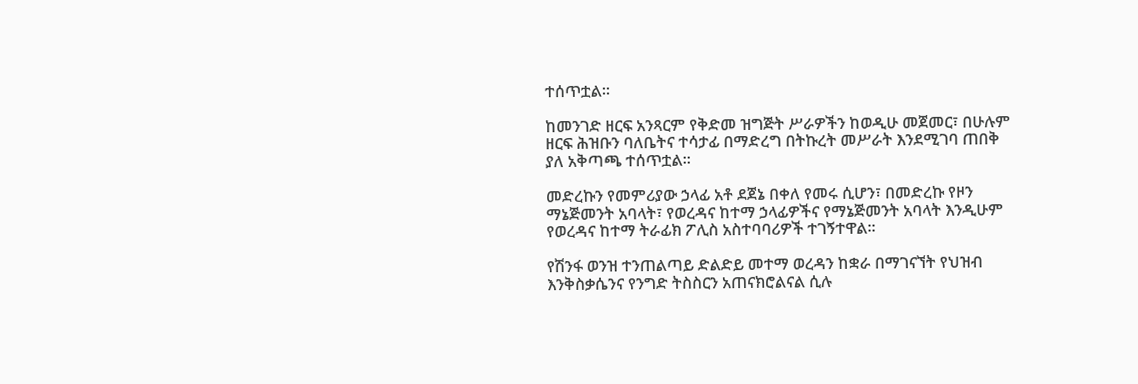ተሰጥቷል።

ከመንገድ ዘርፍ አንጻርም የቅድመ ዝግጅት ሥራዎችን ከወዲሁ መጀመር፣ በሁሉም ዘርፍ ሕዝቡን ባለቤትና ተሳታፊ በማድረግ በትኩረት መሥራት እንደሚገባ ጠበቅ ያለ አቅጣጫ ተሰጥቷል።

መድረኩን የመምሪያው ኃላፊ አቶ ደጀኔ በቀለ የመሩ ሲሆን፣ በመድረኩ የዞን ማኔጅመንት አባላት፣ የወረዳና ከተማ ኃላፊዎችና የማኔጅመንት አባላት እንዲሁም የወረዳና ከተማ ትራፊክ ፖሊስ አስተባባሪዎች ተገኝተዋል።

የሽንፋ ወንዝ ተንጠልጣይ ድልድይ መተማ ወረዳን ከቋራ በማገናኘት የህዝብ እንቅስቃሴንና የንግድ ትስስርን አጠናክሮልናል ሲሉ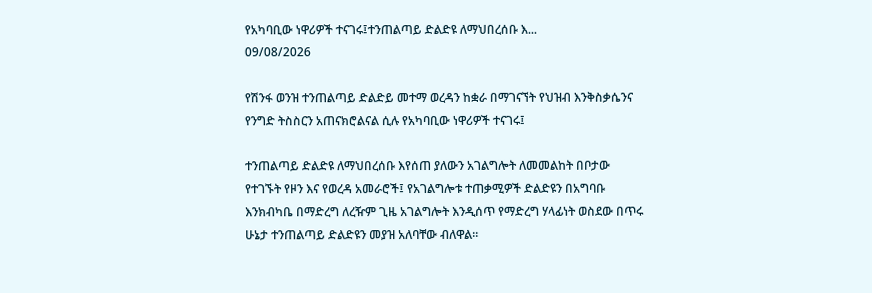የአካባቢው ነዋሪዎች ተናገሩ፤ተንጠልጣይ ድልድዩ ለማህበረሰቡ እ...
09/08/2026

የሽንፋ ወንዝ ተንጠልጣይ ድልድይ መተማ ወረዳን ከቋራ በማገናኘት የህዝብ እንቅስቃሴንና የንግድ ትስስርን አጠናክሮልናል ሲሉ የአካባቢው ነዋሪዎች ተናገሩ፤

ተንጠልጣይ ድልድዩ ለማህበረሰቡ እየሰጠ ያለውን አገልግሎት ለመመልከት በቦታው የተገኙት የዞን እና የወረዳ አመራሮች፤ የአገልግሎቱ ተጠቃሚዎች ድልድዩን በአግባቡ እንክብካቤ በማድረግ ለረዥም ጊዜ አገልግሎት እንዲሰጥ የማድረግ ሃላፊነት ወስደው በጥሩ ሁኔታ ተንጠልጣይ ድልድዩን መያዝ አለባቸው ብለዋል።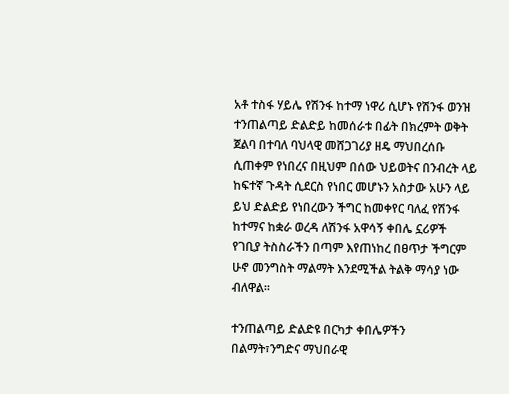አቶ ተስፋ ሃይሌ የሽንፋ ከተማ ነዋሪ ሲሆኑ የሽንፋ ወንዝ ተንጠልጣይ ድልድይ ከመሰራቱ በፊት በክረምት ወቅት ጀልባ በተባለ ባህላዊ መሸጋገሪያ ዘዴ ማህበረሰቡ ሲጠቀም የነበረና በዚህም በሰው ህይወትና በንብረት ላይ ከፍተኛ ጉዳት ሲደርስ የነበር መሆኑን አስታው አሁን ላይ ይህ ድልድይ የነበረውን ችግር ከመቀየር ባለፈ የሽንፋ ከተማና ከቋራ ወረዳ ለሽንፋ አዋሳኝ ቀበሌ ኗሪዎች የገቢያ ትስስራችን በጣም እየጠነከረ በፀጥታ ችግርም ሁኖ መንግስት ማልማት እንደሚችል ትልቅ ማሳያ ነው ብለዋል።

ተንጠልጣይ ድልድዩ በርካታ ቀበሌዎችን በልማት፣ንግድና ማህበራዊ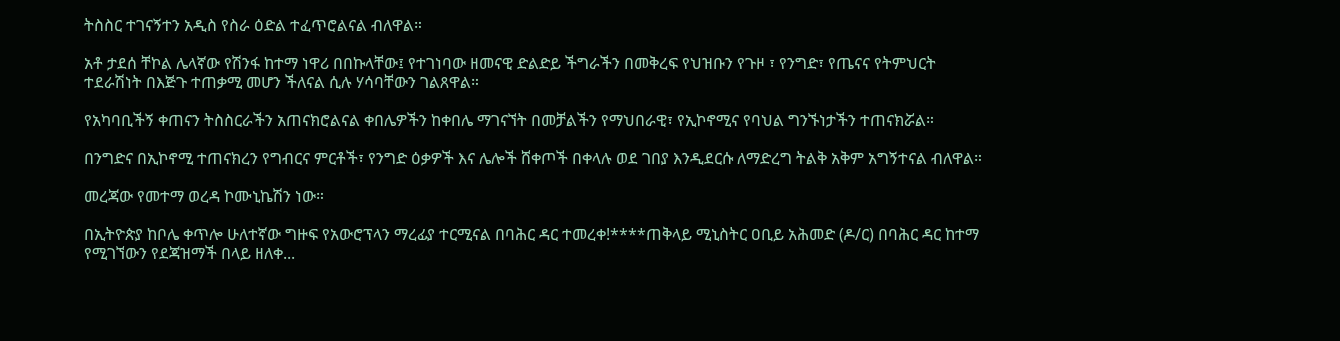ትስስር ተገናኝተን አዲስ የስራ ዕድል ተፈጥሮልናል ብለዋል።

አቶ ታደሰ ቸኮል ሌላኛው የሽንፋ ከተማ ነዋሪ በበኩላቸው፤ የተገነባው ዘመናዊ ድልድይ ችግራችን በመቅረፍ የህዝቡን የጉዞ ፣ የንግድ፣ የጤናና የትምህርት ተደራሽነት በእጅጉ ተጠቃሚ መሆን ችለናል ሲሉ ሃሳባቸውን ገልጸዋል።

የአካባቢችኝ ቀጠናን ትስስርራችን አጠናክሮልናል ቀበሌዎችን ከቀበሌ ማገናኘት በመቻልችን የማህበራዊ፣ የኢኮኖሚና የባህል ግንኙነታችን ተጠናክሯል።

በንግድና በኢኮኖሚ ተጠናክረን የግብርና ምርቶች፣ የንግድ ዕቃዎች እና ሌሎች ሸቀጦች በቀላሉ ወደ ገበያ እንዲደርሱ ለማድረግ ትልቅ አቅም አግኝተናል ብለዋል።

መረጃው የመተማ ወረዳ ኮሙኒኬሽን ነው።

በኢትዮጵያ ከቦሌ ቀጥሎ ሁለተኛው ግዙፍ የአውሮፕላን ማረፊያ ተርሚናል በባሕር ዳር ተመረቀ!****ጠቅላይ ሚኒስትር ዐቢይ አሕመድ (ዶ/ር) በባሕር ዳር ከተማ የሚገኘውን የደጃዝማች በላይ ዘለቀ...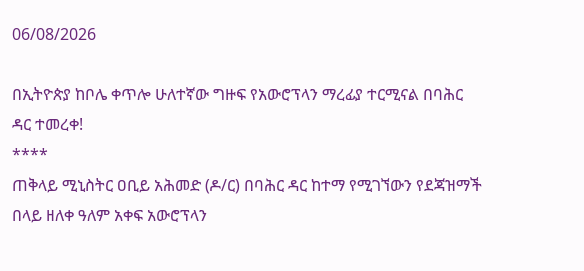06/08/2026

በኢትዮጵያ ከቦሌ ቀጥሎ ሁለተኛው ግዙፍ የአውሮፕላን ማረፊያ ተርሚናል በባሕር ዳር ተመረቀ!
****
ጠቅላይ ሚኒስትር ዐቢይ አሕመድ (ዶ/ር) በባሕር ዳር ከተማ የሚገኘውን የደጃዝማች በላይ ዘለቀ ዓለም አቀፍ አውሮፕላን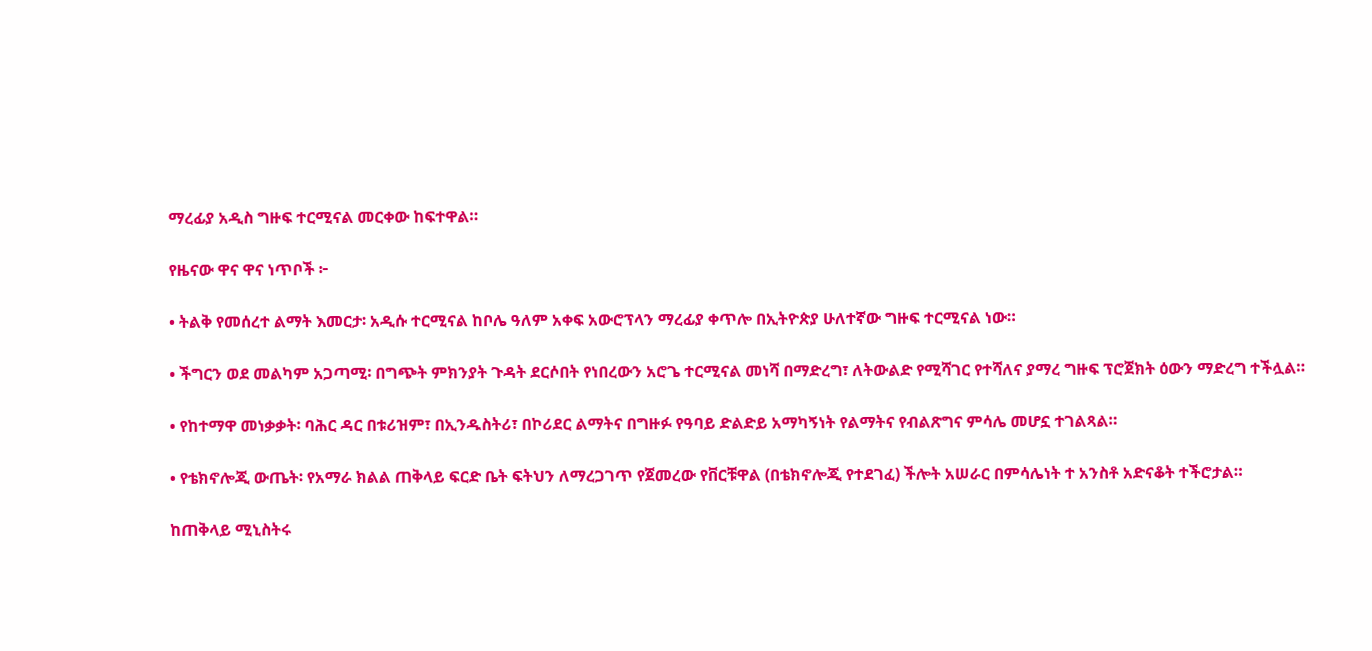ማረፊያ አዲስ ግዙፍ ተርሚናል መርቀው ከፍተዋል።

የዜናው ዋና ዋና ነጥቦች ፦

• ትልቅ የመሰረተ ልማት እመርታ፡ አዲሱ ተርሚናል ከቦሌ ዓለም አቀፍ አውሮፕላን ማረፊያ ቀጥሎ በኢትዮጵያ ሁለተኛው ግዙፍ ተርሚናል ነው።

• ችግርን ወደ መልካም አጋጣሚ፡ በግጭት ምክንያት ጉዳት ደርሶበት የነበረውን አሮጌ ተርሚናል መነሻ በማድረግ፣ ለትውልድ የሚሻገር የተሻለና ያማረ ግዙፍ ፕሮጀክት ዕውን ማድረግ ተችሏል።

• የከተማዋ መነቃቃት፡ ባሕር ዳር በቱሪዝም፣ በኢንዱስትሪ፣ በኮሪደር ልማትና በግዙፉ የዓባይ ድልድይ አማካኝነት የልማትና የብልጽግና ምሳሌ መሆኗ ተገልጻል።

• የቴክኖሎጂ ውጤት፡ የአማራ ክልል ጠቅላይ ፍርድ ቤት ፍትህን ለማረጋገጥ የጀመረው የቨርቹዋል (በቴክኖሎጂ የተደገፈ) ችሎት አሠራር በምሳሌነት ተ አንስቶ አድናቆት ተችሮታል።

ከጠቅላይ ሚኒስትሩ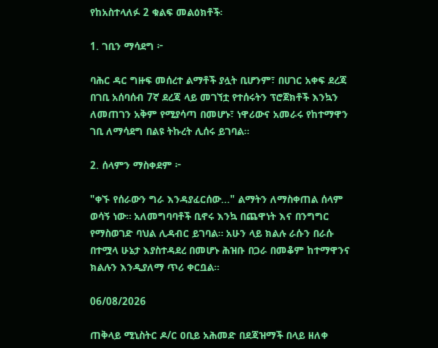የከአስተላለፉ 2 ቁልፍ መልዕክቶች፡

1. ገቢን ማሳደግ ፦

ባሕር ዳር ግዙፍ መሰረተ ልማቶች ያሏት ቢሆንም፣ በሀገር አቀፍ ደረጃ በገቢ አሰባሰብ 7ኛ ደረጃ ላይ መገኘቷ የተሰሩትን ፕሮጀክቶች እንኳን ለመጠገን አቅም የሚያሳጣ በመሆኑ፣ ነዋሪውና አመራሩ የከተማዋን ገቢ ለማሳደግ በልዩ ትኩረት ሊሰሩ ይገባል።

2. ሰላምን ማስቀደም ፦

"ቀኙ የሰራውን ግራ እንዳያፈርሰው..." ልማትን ለማስቀጠል ሰላም ወሳኝ ነው። አለመግባባቶች ቢኖሩ እንኳ በጨዋነት እና በንግግር የማስወገድ ባህል ሊዳብር ይገባል። አሁን ላይ ክልሉ ራሱን በራሱ በተሟላ ሁኔታ እያስተዳደረ በመሆኑ ሕዝቡ በጋራ በመቆም ከተማዋንና ክልሉን እንዲያለማ ጥሪ ቀርቧል።

06/08/2026

ጠቅላይ ሚኒስትር ዶ/ር ዐቢይ አሕመድ በደጃዝማች በላይ ዘለቀ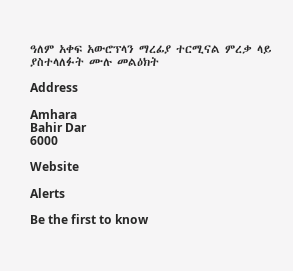ዓለም አቀፍ አውሮፕላን ማረፊያ ተርሚናል ምረቃ ላይ ያስተላለፉት ሙሉ መልዕክት

Address

Amhara
Bahir Dar
6000

Website

Alerts

Be the first to know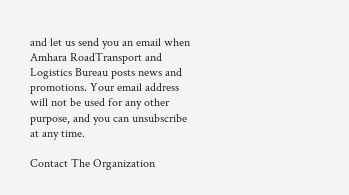and let us send you an email when Amhara RoadTransport and Logistics Bureau posts news and promotions. Your email address will not be used for any other purpose, and you can unsubscribe at any time.

Contact The Organization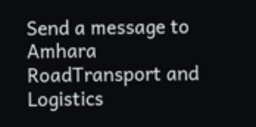Send a message to Amhara RoadTransport and Logistics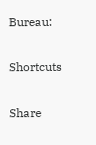Bureau:

Shortcuts

Share